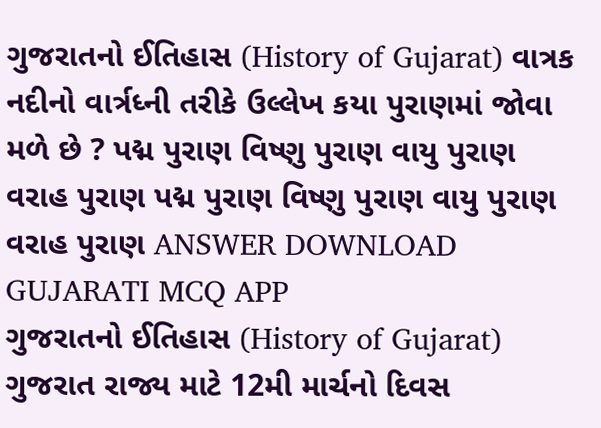ગુજરાતનો ઈતિહાસ (History of Gujarat) વાત્રક નદીનો વાર્ત્રધ્ની તરીકે ઉલ્લેખ કયા પુરાણમાં જોવા મળે છે ? પદ્મ પુરાણ વિષ્ણુ પુરાણ વાયુ પુરાણ વરાહ પુરાણ પદ્મ પુરાણ વિષ્ણુ પુરાણ વાયુ પુરાણ વરાહ પુરાણ ANSWER DOWNLOAD GUJARATI MCQ APP
ગુજરાતનો ઈતિહાસ (History of Gujarat) ગુજરાત રાજ્ય માટે 12મી માર્ચનો દિવસ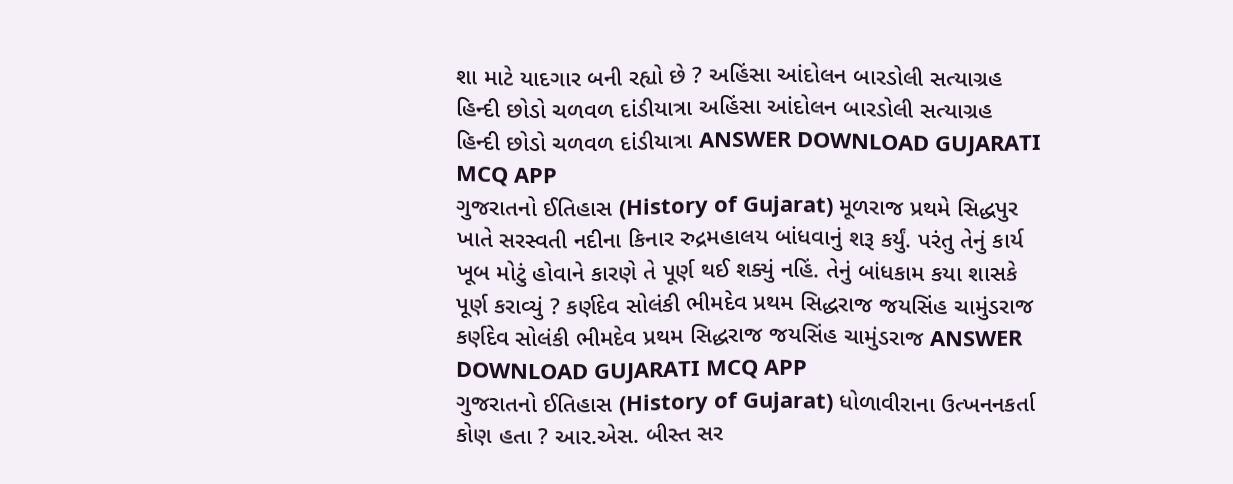શા માટે યાદગાર બની રહ્યો છે ? અહિંસા આંદોલન બારડોલી સત્યાગ્રહ હિન્દી છોડો ચળવળ દાંડીયાત્રા અહિંસા આંદોલન બારડોલી સત્યાગ્રહ હિન્દી છોડો ચળવળ દાંડીયાત્રા ANSWER DOWNLOAD GUJARATI MCQ APP
ગુજરાતનો ઈતિહાસ (History of Gujarat) મૂળરાજ પ્રથમે સિદ્ધપુર ખાતે સરસ્વતી નદીના કિનાર રુદ્રમહાલય બાંધવાનું શરૂ કર્યું. પરંતુ તેનું કાર્ય ખૂબ મોટું હોવાને કારણે તે પૂર્ણ થઈ શક્યું નહિં. તેનું બાંધકામ કયા શાસકે પૂર્ણ કરાવ્યું ? કર્ણદેવ સોલંકી ભીમદેવ પ્રથમ સિદ્ધરાજ જયસિંહ ચામુંડરાજ કર્ણદેવ સોલંકી ભીમદેવ પ્રથમ સિદ્ધરાજ જયસિંહ ચામુંડરાજ ANSWER DOWNLOAD GUJARATI MCQ APP
ગુજરાતનો ઈતિહાસ (History of Gujarat) ધોળાવીરાના ઉત્ખનનકર્તા કોણ હતા ? આર.એસ. બીસ્ત સર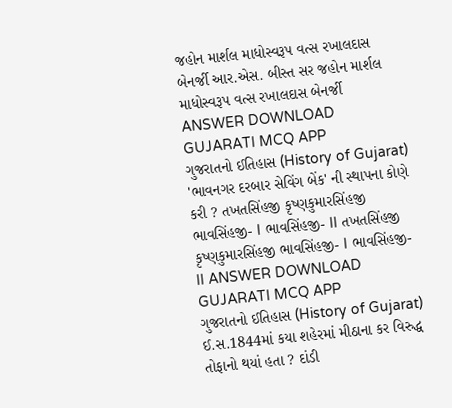જહોન માર્શલ માધોસ્વરૂપ વત્સ રખાલદાસ બેનર્જી આર.એસ. બીસ્ત સર જહોન માર્શલ માધોસ્વરૂપ વત્સ રખાલદાસ બેનર્જી ANSWER DOWNLOAD GUJARATI MCQ APP
ગુજરાતનો ઈતિહાસ (History of Gujarat) 'ભાવનગર દરબાર સેવિંગ બેંક' ની સ્થાપના કોણે કરી ? તખતસિંહજી કૃષ્ણકુમારસિંહજી ભાવસિંહજી- I ભાવસિંહજી- II તખતસિંહજી કૃષ્ણકુમારસિંહજી ભાવસિંહજી- I ભાવસિંહજી- II ANSWER DOWNLOAD GUJARATI MCQ APP
ગુજરાતનો ઈતિહાસ (History of Gujarat) ઈ.સ.1844માં કયા શહેરમાં મીઠાના કર વિરુદ્ધ તોફાનો થયાં હતા ? દાંડી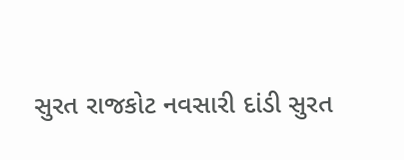સુરત રાજકોટ નવસારી દાંડી સુરત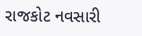રાજકોટ નવસારી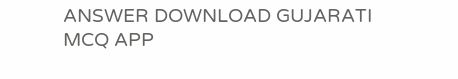ANSWER DOWNLOAD GUJARATI MCQ APP